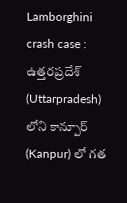Lamborghini crash case : ఉత్తరప్రదేశ్ (Uttarpradesh) లోని కాన్పూర్ (Kanpur) లో గత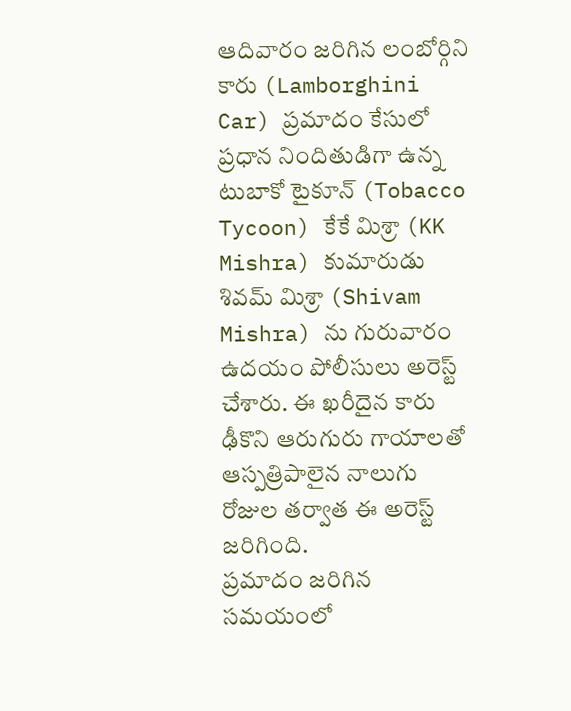ఆదివారం జరిగిన లంబోర్గిని కారు (Lamborghini Car) ప్రమాదం కేసులో ప్రధాన నిందితుడిగా ఉన్న టుబాకో టైకూన్ (Tobacco Tycoon) కేకే మిశ్రా (KK Mishra) కుమారుడు శివమ్ మిశ్రా (Shivam Mishra) ను గురువారం ఉదయం పోలీసులు అరెస్ట్ చేశారు. ఈ ఖరీదైన కారు ఢీకొని ఆరుగురు గాయాలతో ఆస్పత్రిపాలైన నాలుగు రోజుల తర్వాత ఈ అరెస్ట్ జరిగింది.
ప్రమాదం జరిగిన సమయంలో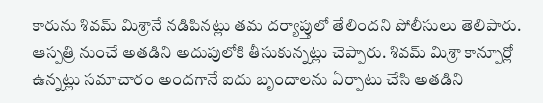కారును శివమ్ మిశ్రానే నడిపినట్లు తమ దర్యాప్తులో తేలిందని పోలీసులు తెలిపారు. ఆస్పత్రి నుంచే అతడిని అదుపులోకి తీసుకున్నట్లు చెప్పారు. శివమ్ మిశ్రా కాన్పూర్లో ఉన్నట్లు సమాచారం అందగానే ఐదు బృందాలను ఏర్పాటు చేసి అతడిని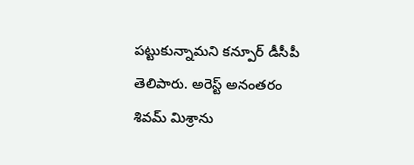పట్టుకున్నామని కన్పూర్ డీసీపీ తెలిపారు. అరెస్ట్ అనంతరం శివమ్ మిశ్రాను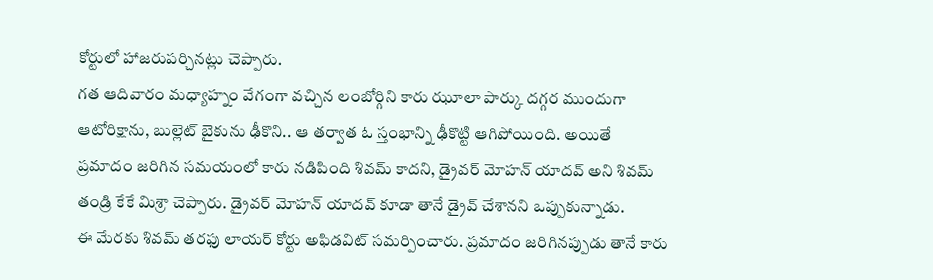కోర్టులో హాజరుపర్చినట్లు చెప్పారు.
గత ఆదివారం మధ్యాహ్నం వేగంగా వచ్చిన లంబోర్గిని కారు ఝూలా పార్కు దగ్గర ముందుగా ఆటోరిక్షాను, బుల్లెట్ బైకును ఢీకొని.. ఆ తర్వాత ఓ స్తంభాన్ని ఢీకొట్టి ఆగిపోయింది. అయితే ప్రమాదం జరిగిన సమయంలో కారు నడిపింది శివమ్ కాదని, డ్రైవర్ మోహన్ యాదవ్ అని శివమ్ తండ్రి కేకే మిశ్రా చెప్పారు. డ్రైవర్ మోహన్ యాదవ్ కూడా తానే డ్రైవ్ చేశానని ఒప్పుకున్నాడు.
ఈ మేరకు శివమ్ తరఫు లాయర్ కోర్టు అఫిడవిట్ సమర్పించారు. ప్రమాదం జరిగినప్పుడు తానే కారు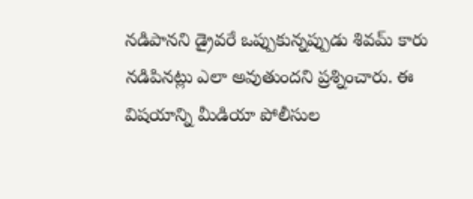నడిపానని డ్రైవరే ఒప్పుకున్నప్పుడు శివమ్ కారు నడిపినట్లు ఎలా అవుతుందని ప్రశ్నించారు. ఈ విషయాన్ని మీడియా పోలీసుల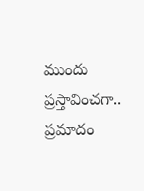ముందు ప్రస్తావించగా.. ప్రమాదం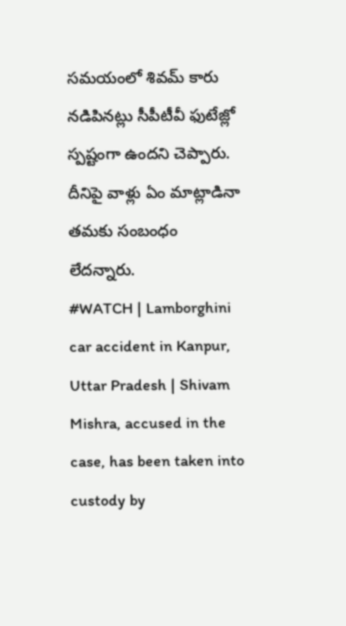సమయంలో శివమ్ కారు నడిపినట్లు సీపీటీవీ ఫుటేజ్లో స్పష్టంగా ఉందని చెప్పారు. దీనిపై వాళ్లు ఏం మాట్లాడినా తమకు సంబంధం లేదన్నారు.
#WATCH | Lamborghini car accident in Kanpur, Uttar Pradesh | Shivam Mishra, accused in the case, has been taken into custody by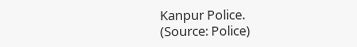Kanpur Police.
(Source: Police)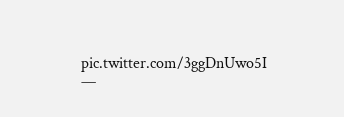pic.twitter.com/3ggDnUwo5I
—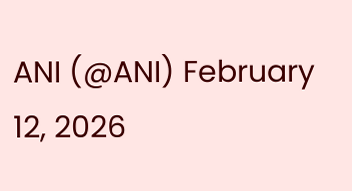ANI (@ANI) February 12, 2026